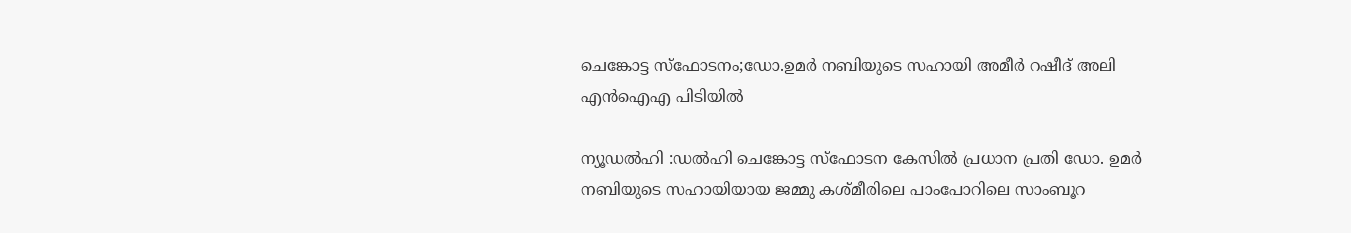ചെങ്കോട്ട സ്ഫോടനം;ഡോ.ഉമർ നബിയുടെ സഹായി അമീർ റഷീദ് അലി എൻഐഎ പിടിയിൽ

ന്യൂഡൽഹി :ഡൽഹി ചെങ്കോട്ട സ്ഫോടന കേസിൽ പ്രധാന പ്രതി ഡോ. ഉമർ നബിയുടെ സഹായിയായ ജമ്മു കശ്മീരിലെ പാംപോറിലെ സാംബൂറ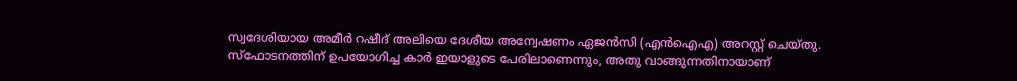സ്വദേശിയായ അമീർ റഷീദ് അലിയെ ദേശീയ അന്വേഷണം ഏജൻസി (എൻഐഎ) അറസ്റ്റ് ചെയ്തു. സ്ഫോടനത്തിന് ഉപയോഗിച്ച കാർ ഇയാളുടെ പേരിലാണെന്നും, അതു വാങ്ങുന്നതിനായാണ്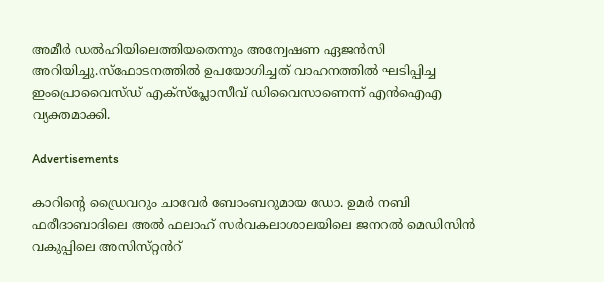അമീർ ഡൽഹിയിലെത്തിയതെന്നും അന്വേഷണ ഏജൻസി അറിയിച്ചു.സ്ഫോടനത്തിൽ ഉപയോഗിച്ചത് വാഹനത്തിൽ ഘടിപ്പിച്ച ഇംപ്രൊവൈസ്‌ഡ് എക്സ്പ്ലോസീവ് ഡിവൈസാണെന്ന് എൻഐഎ വ്യക്തമാക്കി.

Advertisements

കാറിന്റെ ഡ്രൈവറും ചാവേർ ബോംബറുമായ ഡോ. ഉമർ നബി ഫരീദാബാദിലെ അൽ ഫലാഹ് സർവകലാശാലയിലെ ജനറൽ മെഡിസിൻ വകുപ്പിലെ അസിസ്‌റ്റൻറ്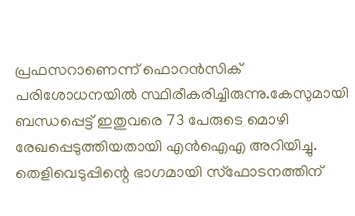പ്രഫസറാണെന്ന് ഫൊറൻസിക് പരിശോധനയിൽ സ്ഥിരീകരിച്ചിരുന്നു.കേസുമായി ബന്ധപ്പെട്ട് ഇതുവരെ 73 പേരുടെ മൊഴി രേഖപ്പെടുത്തിയതായി എൻഐഎ അറിയിച്ചു. തെളിവെടുപ്പിന്റെ ഭാഗമായി സ്ഫോടനത്തിന്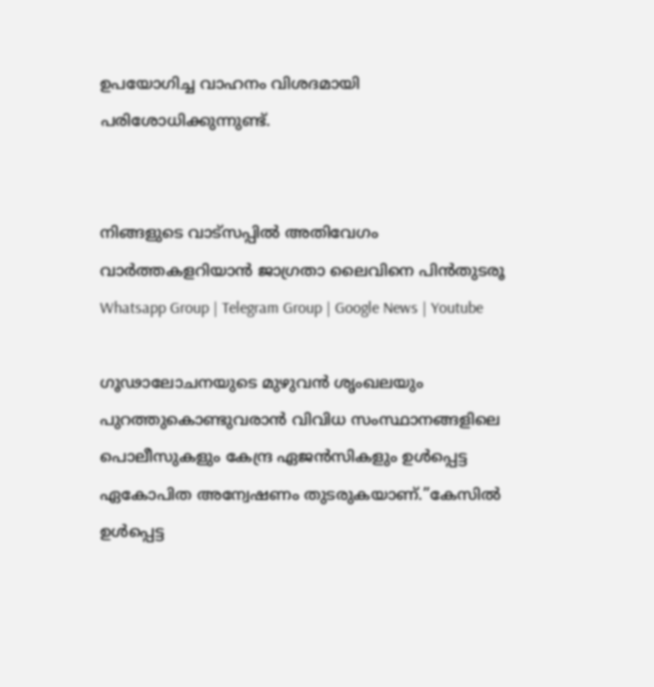ഉപയോഗിച്ച വാഹനം വിശദമായി പരിശോധിക്കുന്നുണ്ട്.


നിങ്ങളുടെ വാട്സപ്പിൽ അതിവേഗം വാർത്തകളറിയാൻ ജാഗ്രതാ ലൈവിനെ പിൻതുടരൂ Whatsapp Group | Telegram Group | Google News | Youtube

ഗൂഢാലോചനയുടെ മുഴുവൻ ശൃംഖലയും പുറത്തുകൊണ്ടുവരാൻ വിവിധ സംസ്ഥാനങ്ങളിലെ പൊലീസുകളും കേന്ദ്ര ഏജൻസികളും ഉൾപ്പെട്ട ഏകോപിത അന്വേഷണം തുടരുകയാണ്.”കേസിൽ ഉൾപ്പെട്ട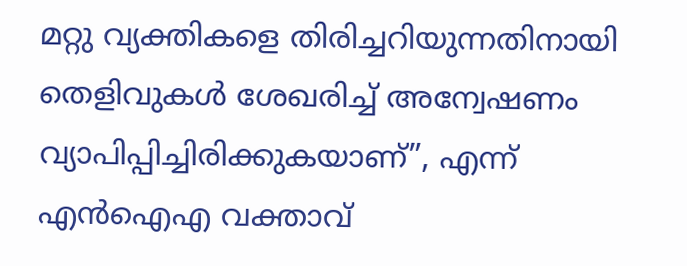മറ്റു വ്യക്തികളെ തിരിച്ചറിയുന്നതിനായി തെളിവുകൾ ശേഖരിച്ച് അന്വേഷണം വ്യാപിപ്പിച്ചിരിക്കുകയാണ്”, എന്ന് എൻഐഎ വക്താവ്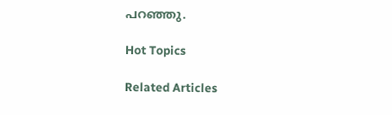പറഞ്ഞു.

Hot Topics

Related Articles